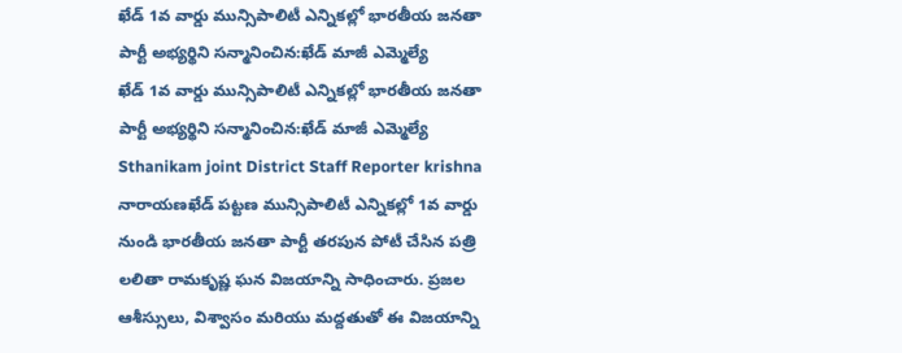ఖేడ్ 1వ వార్డు మున్సిపాలిటీ ఎన్నికల్లో భారతీయ జనతా పార్టీ అభ్యర్థిని సన్మానించిన:ఖేడ్ మాజీ ఎమ్మెల్యే
ఖేడ్ 1వ వార్డు మున్సిపాలిటీ ఎన్నికల్లో భారతీయ జనతా పార్టీ అభ్యర్థిని సన్మానించిన:ఖేడ్ మాజీ ఎమ్మెల్యే
Sthanikam joint District Staff Reporter krishna
నారాయణఖేడ్ పట్టణ మున్సిపాలిటీ ఎన్నికల్లో 1వ వార్డు నుండి భారతీయ జనతా పార్టీ తరపున పోటీ చేసిన పత్రి లలితా రామకృష్ణ ఘన విజయాన్ని సాధించారు. ప్రజల ఆశీస్సులు, విశ్వాసం మరియు మద్దతుతో ఈ విజయాన్ని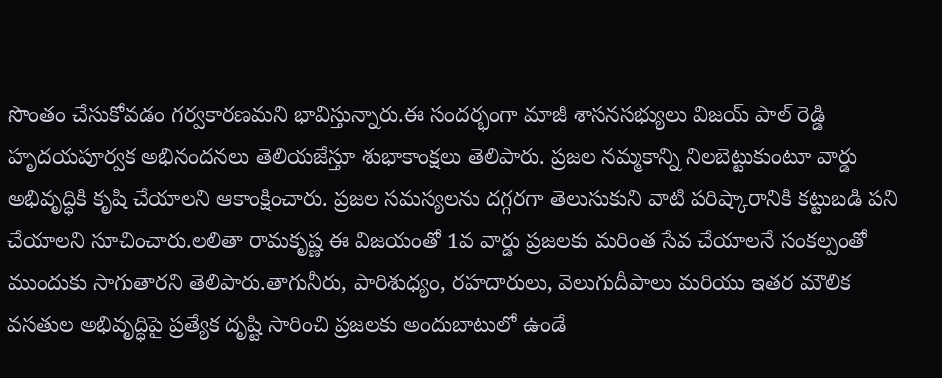సొంతం చేసుకోవడం గర్వకారణమని భావిస్తున్నారు.ఈ సందర్భంగా మాజీ శాసనసభ్యులు విజయ్ పాల్ రెడ్డి హృదయపూర్వక అభినందనలు తెలియజేస్తూ శుభాకాంక్షలు తెలిపారు. ప్రజల నమ్మకాన్ని నిలబెట్టుకుంటూ వార్డు అభివృద్ధికి కృషి చేయాలని ఆకాంక్షించారు. ప్రజల సమస్యలను దగ్గరగా తెలుసుకుని వాటి పరిష్కారానికి కట్టుబడి పని చేయాలని సూచించారు.లలితా రామకృష్ణ ఈ విజయంతో 1వ వార్డు ప్రజలకు మరింత సేవ చేయాలనే సంకల్పంతో ముందుకు సాగుతారని తెలిపారు.తాగునీరు, పారిశుధ్యం, రహదారులు, వెలుగుదీపాలు మరియు ఇతర మౌలిక వసతుల అభివృద్ధిపై ప్రత్యేక దృష్టి సారించి ప్రజలకు అందుబాటులో ఉండే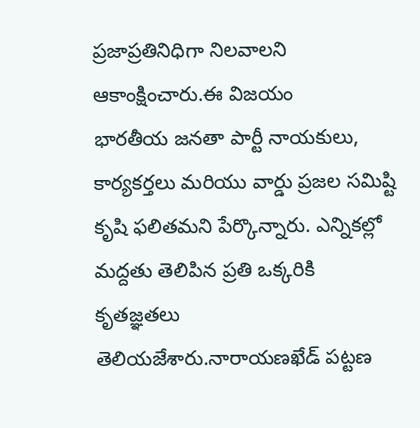ప్రజాప్రతినిధిగా నిలవాలని ఆకాంక్షించారు.ఈ విజయం
భారతీయ జనతా పార్టీ నాయకులు, కార్యకర్తలు మరియు వార్డు ప్రజల సమిష్టి కృషి ఫలితమని పేర్కొన్నారు. ఎన్నికల్లో మద్దతు తెలిపిన ప్రతి ఒక్కరికి కృతజ్ఞతలు తెలియజేశారు.నారాయణఖేడ్ పట్టణ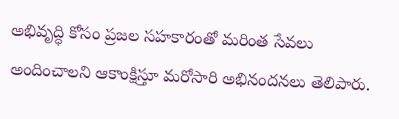అభివృద్ధి కోసం ప్రజల సహకారంతో మరింత సేవలు అందించాలని ఆకాంక్షిస్తూ మరోసారి అభినందనలు తెలిపారు.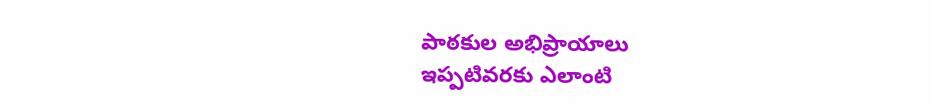పాఠకుల అభిప్రాయాలు
ఇప్పటివరకు ఎలాంటి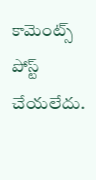కామెంట్స్ పోస్ట్ చేయలేదు.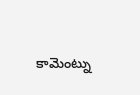కామెంట్ను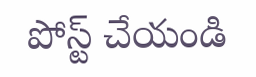పోస్ట్ చేయండి